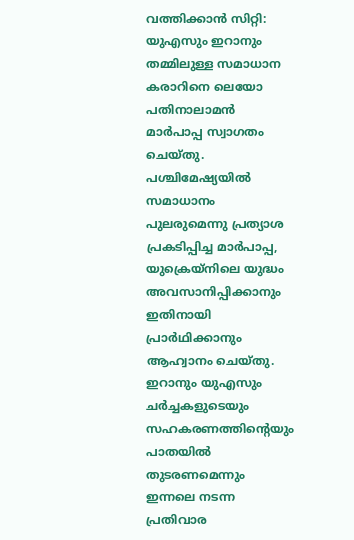വത്തിക്കാൻ സിറ്റി: യുഎസും ഇറാനും തമ്മിലുള്ള സമാധാന കരാറിനെ ലെയോ പതിനാലാമൻ മാർപാപ്പ സ്വാഗതം ചെയ്തു.
പശ്ചിമേഷ്യയിൽ സമാധാനം പുലരുമെന്നു പ്രത്യാശ പ്രകടിപ്പിച്ച മാർപാപ്പ, യുക്രെയ്നിലെ യുദ്ധം അവസാനിപ്പിക്കാനും ഇതിനായി പ്രാർഥിക്കാനും ആഹ്വാനം ചെയ്തു.
ഇറാനും യുഎസും ചർച്ചകളുടെയും സഹകരണത്തിന്റെയും പാതയിൽ തുടരണമെന്നും ഇന്നലെ നടന്ന പ്രതിവാര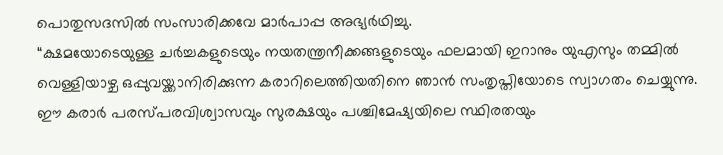പൊതുസദസിൽ സംസാരിക്കവേ മാർപാപ്പ അഭ്യർഥിച്ചു.
“ക്ഷമയോടെയുള്ള ചർച്ചകളുടെയും നയതന്ത്രനീക്കങ്ങളുടെയും ഫലമായി ഇറാനും യുഎസും തമ്മിൽ വെള്ളിയാഴ്ച ഒപ്പുവയ്ക്കാനിരിക്കുന്ന കരാറിലെത്തിയതിനെ ഞാൻ സംതൃപ്തിയോടെ സ്വാഗതം ചെയ്യുന്നു.
ഈ കരാർ പരസ്പരവിശ്വാസവും സുരക്ഷയും പശ്ചിമേഷ്യയിലെ സ്ഥിരതയും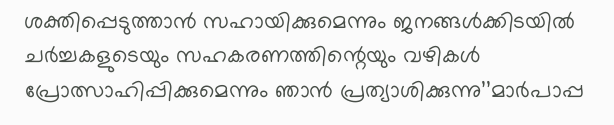ശക്തിപ്പെടുത്താൻ സഹായിക്കുമെന്നും ജനങ്ങൾക്കിടയിൽ ചർച്ചകളുടെയും സഹകരണത്തിന്റെയും വഴികൾ പ്രോത്സാഹിപ്പിക്കുമെന്നും ഞാൻ പ്രത്യാശിക്കുന്നു’’മാർപാപ്പ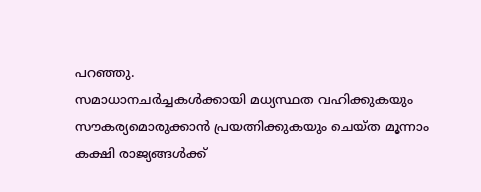പറഞ്ഞു.
സമാധാനചർച്ചകൾക്കായി മധ്യസ്ഥത വഹിക്കുകയും സൗകര്യമൊരുക്കാൻ പ്രയത്നിക്കുകയും ചെയ്ത മൂന്നാം കക്ഷി രാജ്യങ്ങൾക്ക്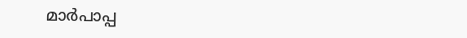മാർപാപ്പ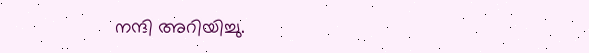നന്ദി അറിയിച്ചു.